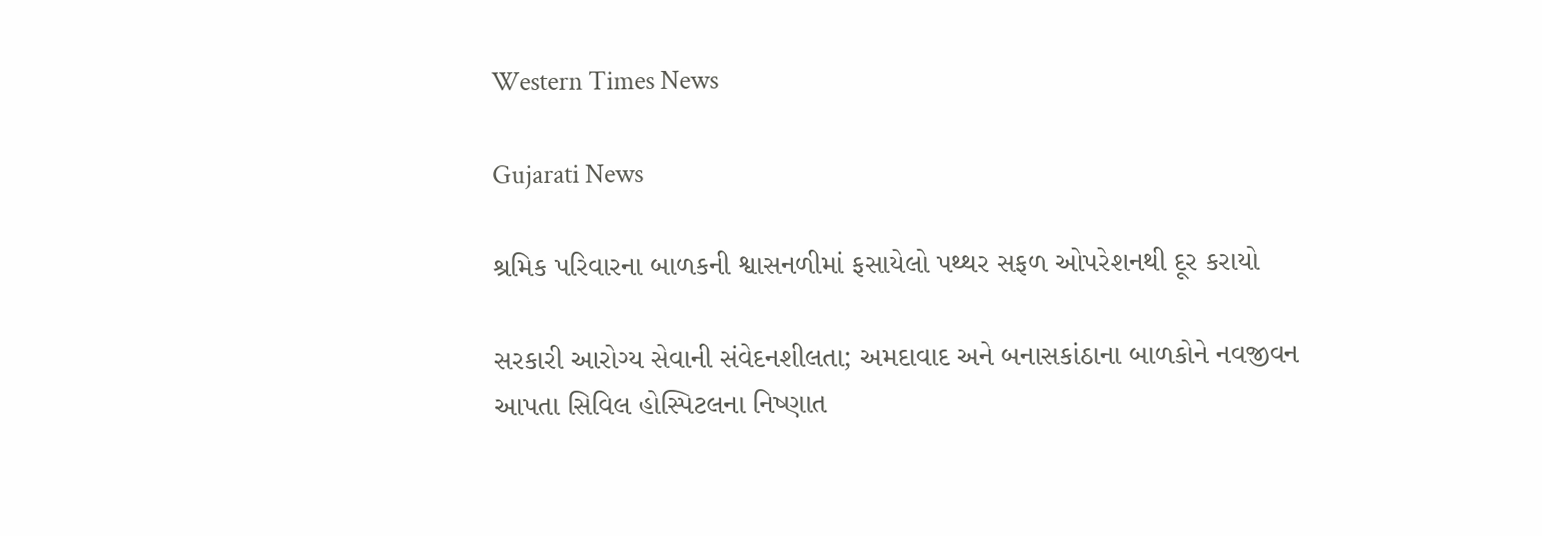Western Times News

Gujarati News

શ્રમિક પરિવારના બાળકની શ્વાસનળીમાં ફસાયેલો પથ્થર સફળ ઓપરેશનથી દૂર કરાયો

સરકારી આરોગ્ય સેવાની સંવેદનશીલતા; અમદાવાદ અને બનાસકાંઠાના બાળકોને નવજીવન આપતા સિવિલ હોસ્પિટલના નિષ્ણાત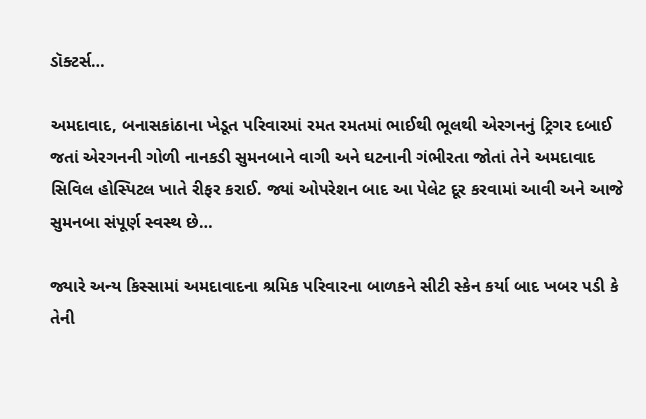ડૉક્ટર્સ…

અમદાવાદ, બનાસકાંઠાના ખેડૂત પરિવારમાં રમત રમતમાં ભાઈથી ભૂલથી એરગનનું ટ્રિગર દબાઈ જતાં એરગનની ગોળી નાનકડી સુમનબાને વાગી અને ઘટનાની ગંભીરતા જોતાં તેને અમદાવાદ સિવિલ હોસ્પિટલ ખાતે રીફર કરાઈ. જ્યાં ઓપરેશન બાદ આ પેલેટ દૂર કરવામાં આવી અને આજે સુમનબા સંપૂર્ણ સ્વસ્થ છે…

જ્યારે અન્ય કિસ્સામાં અમદાવાદના શ્રમિક પરિવારના બાળકને સીટી સ્કેન કર્યા બાદ ખબર પડી કે તેની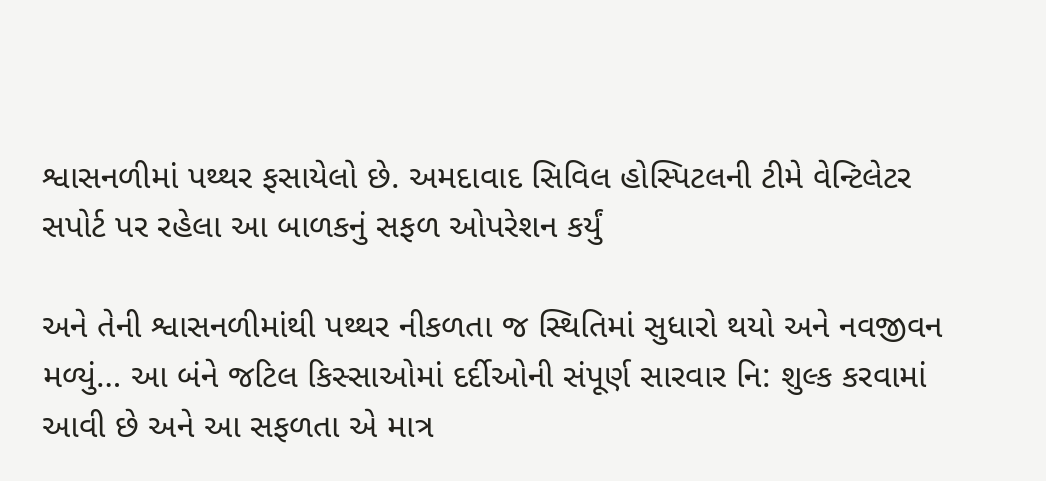શ્વાસનળીમાં પથ્થર ફસાયેલો છે. અમદાવાદ સિવિલ હોસ્પિટલની ટીમે વેન્ટિલેટર સપોર્ટ પર રહેલા આ બાળકનું સફળ ઓપરેશન કર્યું

અને તેની શ્વાસનળીમાંથી પથ્થર નીકળતા જ સ્થિતિમાં સુધારો થયો અને નવજીવન મળ્યું… આ બંને જટિલ કિસ્સાઓમાં દર્દીઓની સંપૂર્ણ સારવાર નિ: શુલ્ક કરવામાં આવી છે અને આ સફળતા એ માત્ર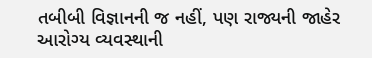તબીબી વિજ્ઞાનની જ નહીં, પણ રાજ્યની જાહેર આરોગ્ય વ્યવસ્થાની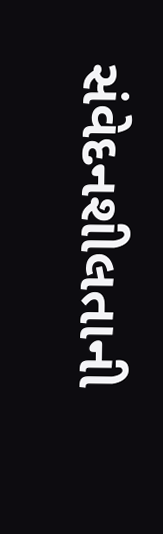સંવેદનશીલતાની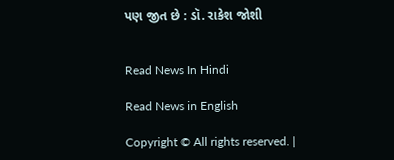પણ જીત છે : ડૉ. રાકેશ જોશી


Read News In Hindi

Read News in English

Copyright © All rights reserved. |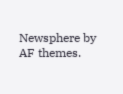Newsphere by AF themes.